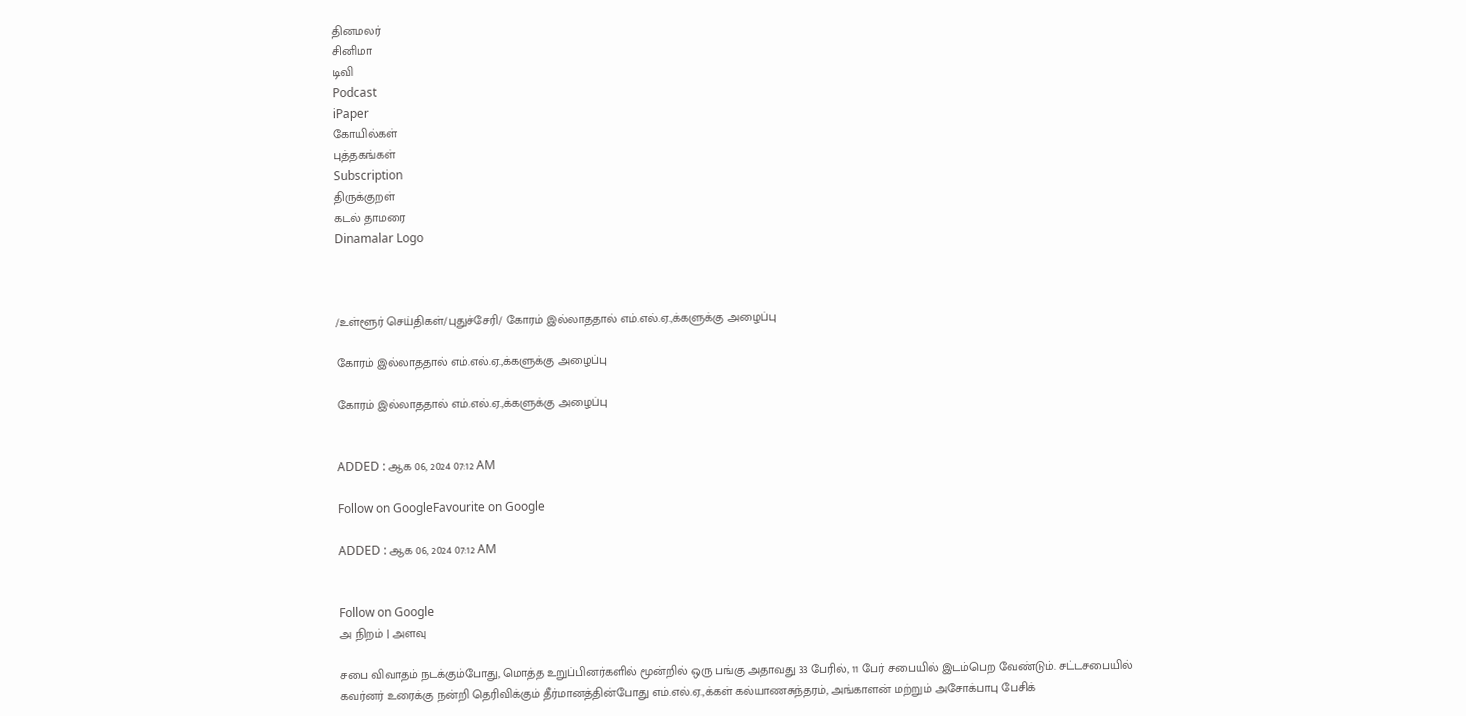தினமலர்
சினிமா
டிவி
Podcast
iPaper
கோயில்கள்
புத்தகங்கள்
Subscription
திருக்குறள்
கடல் தாமரை
Dinamalar Logo



/உள்ளூர் செய்திகள்/புதுச்சேரி/ கோரம் இல்லாததால் எம்.எல்.ஏ.,க்களுக்கு அழைப்பு

கோரம் இல்லாததால் எம்.எல்.ஏ.,க்களுக்கு அழைப்பு

கோரம் இல்லாததால் எம்.எல்.ஏ.,க்களுக்கு அழைப்பு


ADDED : ஆக 06, 2024 07:12 AM

Follow on GoogleFavourite on Google

ADDED : ஆக 06, 2024 07:12 AM


Follow on Google
அ நிறம் | அளவு

சபை விவாதம் நடக்கும்போது, மொத்த உறுப்பினர்களில் மூன்றில் ஒரு பங்கு அதாவது 33 பேரில், 11 பேர் சபையில் இடம்பெற வேண்டும். சட்டசபையில் கவர்னர் உரைக்கு நன்றி தெரிவிக்கும் தீர்மானத்தின்போது எம்.எல்.ஏ.,க்கள் கல்யாணசுந்தரம், அங்காளன் மற்றும் அசோக்பாபு பேசிக்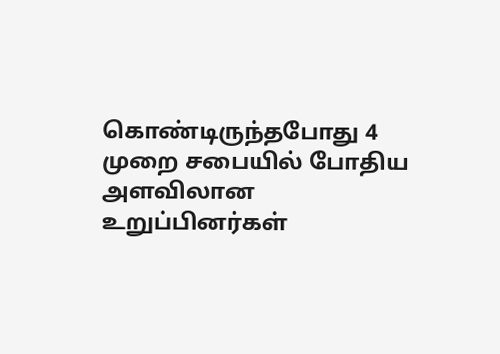கொண்டிருந்தபோது 4 முறை சபையில் போதிய அளவிலான உறுப்பினர்கள்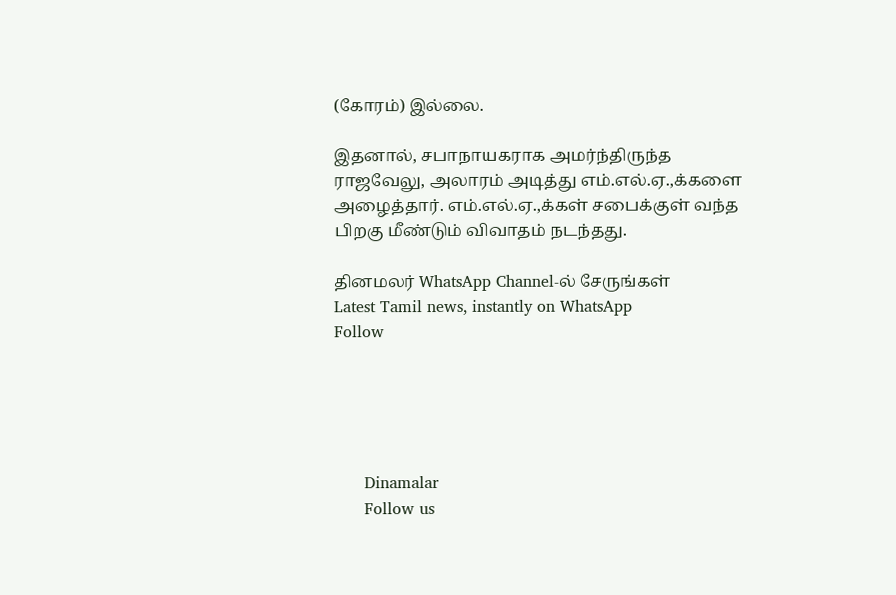(கோரம்) இல்லை.

இதனால், சபாநாயகராக அமர்ந்திருந்த ராஜவேலு, அலாரம் அடித்து எம்.எல்.ஏ.,க்களை அழைத்தார். எம்.எல்.ஏ.,க்கள் சபைக்குள் வந்த பிறகு மீண்டும் விவாதம் நடந்தது.

தினமலர் WhatsApp Channel-ல் சேருங்கள்
Latest Tamil news, instantly on WhatsApp
Follow





      Dinamalar
      Follow us